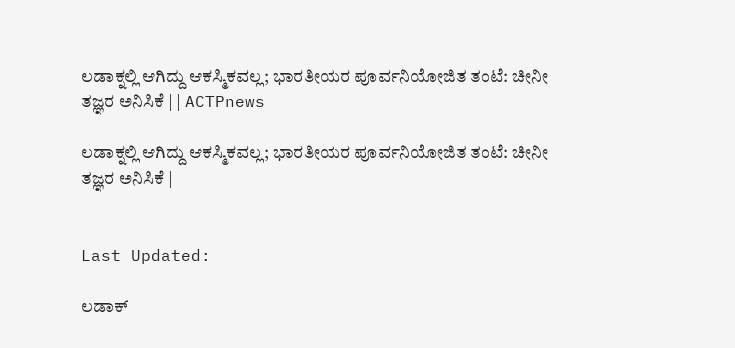ಲಡಾಕ್ನಲ್ಲಿ ಆಗಿದ್ದು ಆಕಸ್ಮಿಕವಲ್ಲ; ಭಾರತೀಯರ ಪೂರ್ವನಿಯೋಜಿತ ತಂಟೆ: ಚೀನೀ ತಜ್ಞರ ಅನಿಸಿಕೆ | | ACTPnews

ಲಡಾಕ್ನಲ್ಲಿ ಆಗಿದ್ದು ಆಕಸ್ಮಿಕವಲ್ಲ; ಭಾರತೀಯರ ಪೂರ್ವನಿಯೋಜಿತ ತಂಟೆ: ಚೀನೀ ತಜ್ಞರ ಅನಿಸಿಕೆ |


Last Updated:

ಲಡಾಕ್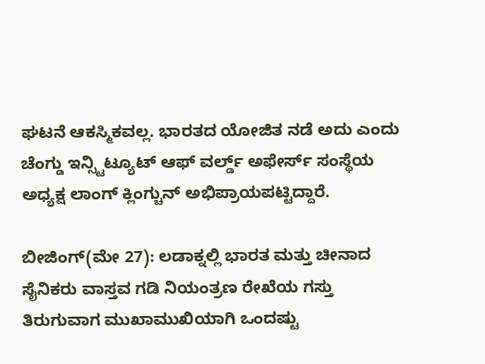ಘಟನೆ ಆಕಸ್ಮಿಕವಲ್ಲ. ಭಾರತದ ಯೋಜಿತ ನಡೆ ಅದು ಎಂದು ಚೆಂಗ್ಡು ಇನ್ಸ್ಟಿಟ್ಯೂಟ್ ಆಫ್ ವರ್ಲ್ಡ್ ಅಫೇರ್ಸ್ ಸಂಸ್ಥೆಯ ಅಧ್ಯಕ್ಷ ಲಾಂಗ್ ಕ್ಲಿಂಗ್ಚುನ್ ಅಭಿಪ್ರಾಯಪಟ್ಟಿದ್ದಾರೆ.

ಬೀಜಿಂಗ್(ಮೇ 27): ಲಡಾಕ್ನಲ್ಲಿ ಭಾರತ ಮತ್ತು ಚೀನಾದ ಸೈನಿಕರು ವಾಸ್ತವ ಗಡಿ ನಿಯಂತ್ರಣ ರೇಖೆಯ ಗಸ್ತು ತಿರುಗುವಾಗ ಮುಖಾಮುಖಿಯಾಗಿ ಒಂದಷ್ಟು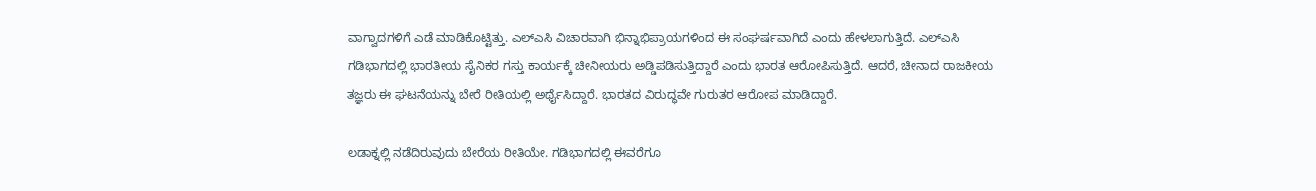ವಾಗ್ವಾದಗಳಿಗೆ ಎಡೆ ಮಾಡಿಕೊಟ್ಟಿತ್ತು. ಎಲ್ಎಸಿ ವಿಚಾರವಾಗಿ ಭಿನ್ನಾಭಿಪ್ರಾಯಗಳಿಂದ ಈ ಸಂಘರ್ಷವಾಗಿದೆ ಎಂದು ಹೇಳಲಾಗುತ್ತಿದೆ. ಎಲ್ಎಸಿ ಗಡಿಭಾಗದಲ್ಲಿ ಭಾರತೀಯ ಸೈನಿಕರ ಗಸ್ತು ಕಾರ್ಯಕ್ಕೆ ಚೀನೀಯರು ಅಡ್ಡಿಪಡಿಸುತ್ತಿದ್ದಾರೆ ಎಂದು ಭಾರತ ಆರೋಪಿಸುತ್ತಿದೆ. ಆದರೆ, ಚೀನಾದ ರಾಜಕೀಯ ತಜ್ಞರು ಈ ಘಟನೆಯನ್ನು ಬೇರೆ ರೀತಿಯಲ್ಲಿ ಅರ್ಥೈಸಿದ್ದಾರೆ. ಭಾರತದ ವಿರುದ್ಧವೇ ಗುರುತರ ಆರೋಪ ಮಾಡಿದ್ದಾರೆ.

ಲಡಾಕ್ನಲ್ಲಿ ನಡೆದಿರುವುದು ಬೇರೆಯ ರೀತಿಯೇ. ಗಡಿಭಾಗದಲ್ಲಿ ಈವರೆಗೂ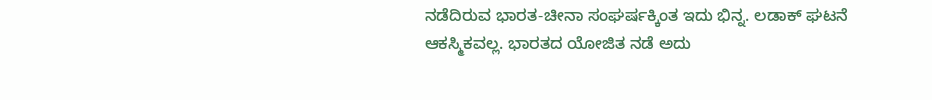ನಡೆದಿರುವ ಭಾರತ-ಚೀನಾ ಸಂಘರ್ಷಕ್ಕಿಂತ ಇದು ಭಿನ್ನ. ಲಡಾಕ್ ಘಟನೆ ಆಕಸ್ಮಿಕವಲ್ಲ. ಭಾರತದ ಯೋಜಿತ ನಡೆ ಅದು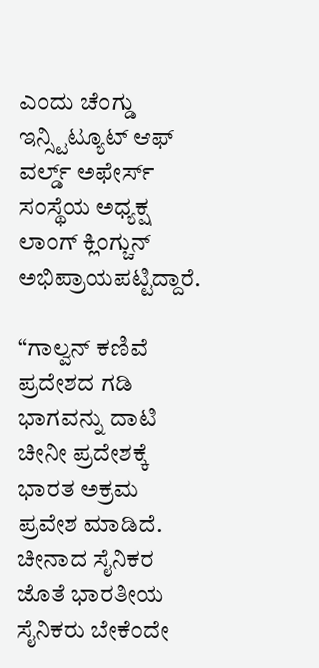ಎಂದು ಚೆಂಗ್ಡು ಇನ್ಸ್ಟಿಟ್ಯೂಟ್ ಆಫ್ ವರ್ಲ್ಡ್ ಅಫೇರ್ಸ್ ಸಂಸ್ಥೆಯ ಅಧ್ಯಕ್ಷ ಲಾಂಗ್ ಕ್ಲಿಂಗ್ಚುನ್ ಅಭಿಪ್ರಾಯಪಟ್ಟಿದ್ದಾರೆ.

“ಗಾಲ್ವನ್ ಕಣಿವೆ ಪ್ರದೇಶದ ಗಡಿ ಭಾಗವನ್ನು ದಾಟಿ ಚೀನೀ ಪ್ರದೇಶಕ್ಕೆ ಭಾರತ ಅಕ್ರಮ ಪ್ರವೇಶ ಮಾಡಿದೆ. ಚೀನಾದ ಸೈನಿಕರ ಜೊತೆ ಭಾರತೀಯ ಸೈನಿಕರು ಬೇಕೆಂದೇ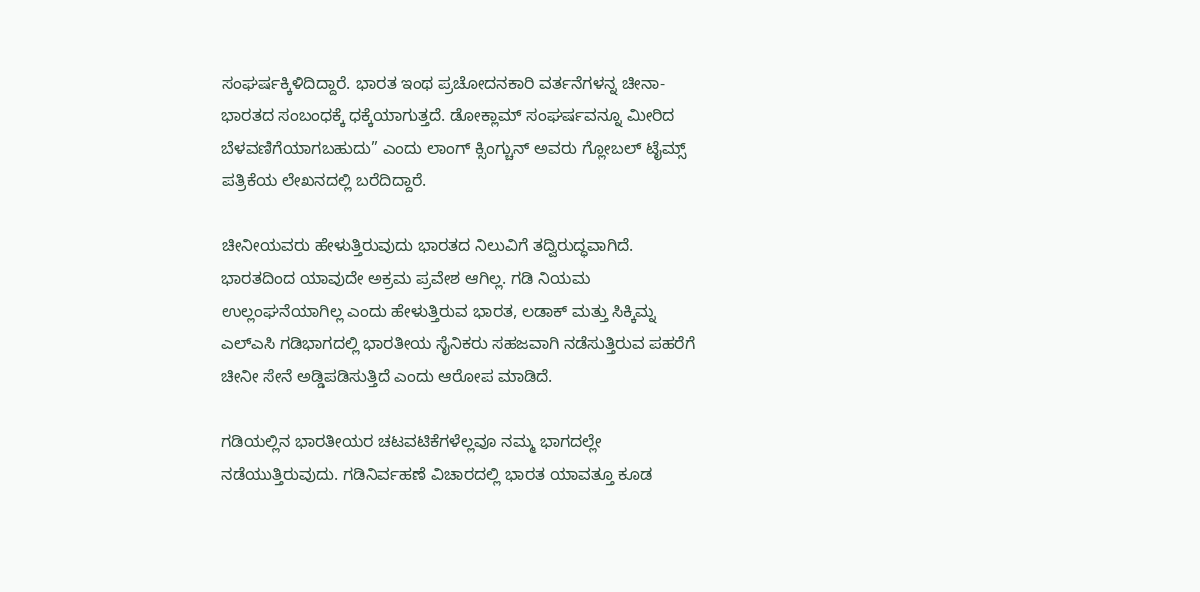ಸಂಘರ್ಷಕ್ಕಿಳಿದಿದ್ದಾರೆ. ಭಾರತ ಇಂಥ ಪ್ರಚೋದನಕಾರಿ ವರ್ತನೆಗಳನ್ನ ಚೀನಾ-ಭಾರತದ ಸಂಬಂಧಕ್ಕೆ ಧಕ್ಕೆಯಾಗುತ್ತದೆ. ಡೋಕ್ಲಾಮ್ ಸಂಘರ್ಷವನ್ನೂ ಮೀರಿದ ಬೆಳವಣಿಗೆಯಾಗಬಹುದು” ಎಂದು ಲಾಂಗ್ ಕ್ಸಿಂಗ್ಚುನ್ ಅವರು ಗ್ಲೋಬಲ್ ಟೈಮ್ಸ್ ಪತ್ರಿಕೆಯ ಲೇಖನದಲ್ಲಿ ಬರೆದಿದ್ದಾರೆ.

ಚೀನೀಯವರು ಹೇಳುತ್ತಿರುವುದು ಭಾರತದ ನಿಲುವಿಗೆ ತದ್ವಿರುದ್ಧವಾಗಿದೆ. ಭಾರತದಿಂದ ಯಾವುದೇ ಅಕ್ರಮ ಪ್ರವೇಶ ಆಗಿಲ್ಲ. ಗಡಿ ನಿಯಮ ಉಲ್ಲಂಘನೆಯಾಗಿಲ್ಲ ಎಂದು ಹೇಳುತ್ತಿರುವ ಭಾರತ, ಲಡಾಕ್ ಮತ್ತು ಸಿಕ್ಕಿಮ್ನ ಎಲ್ಎಸಿ ಗಡಿಭಾಗದಲ್ಲಿ ಭಾರತೀಯ ಸೈನಿಕರು ಸಹಜವಾಗಿ ನಡೆಸುತ್ತಿರುವ ಪಹರೆಗೆ ಚೀನೀ ಸೇನೆ ಅಡ್ಡಿಪಡಿಸುತ್ತಿದೆ ಎಂದು ಆರೋಪ ಮಾಡಿದೆ.

ಗಡಿಯಲ್ಲಿನ ಭಾರತೀಯರ ಚಟವಟಿಕೆಗಳೆಲ್ಲವೂ ನಮ್ಮ ಭಾಗದಲ್ಲೇ ನಡೆಯುತ್ತಿರುವುದು. ಗಡಿನಿರ್ವಹಣೆ ವಿಚಾರದಲ್ಲಿ ಭಾರತ ಯಾವತ್ತೂ ಕೂಡ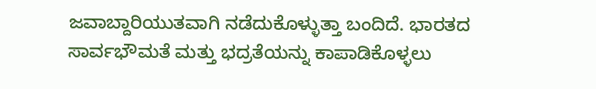ಜವಾಬ್ದಾರಿಯುತವಾಗಿ ನಡೆದುಕೊಳ್ಳುತ್ತಾ ಬಂದಿದೆ. ಭಾರತದ ಸಾರ್ವಭೌಮತೆ ಮತ್ತು ಭದ್ರತೆಯನ್ನು ಕಾಪಾಡಿಕೊಳ್ಳಲು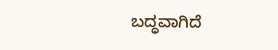ಬದ್ಧವಾಗಿದೆ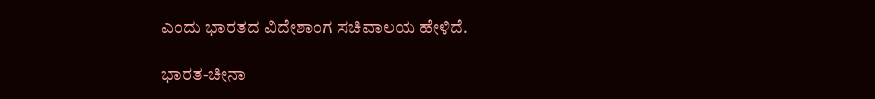ಎಂದು ಭಾರತದ ವಿದೇಶಾಂಗ ಸಚಿವಾಲಯ ಹೇಳಿದೆ.

ಭಾರತ-ಚೀನಾ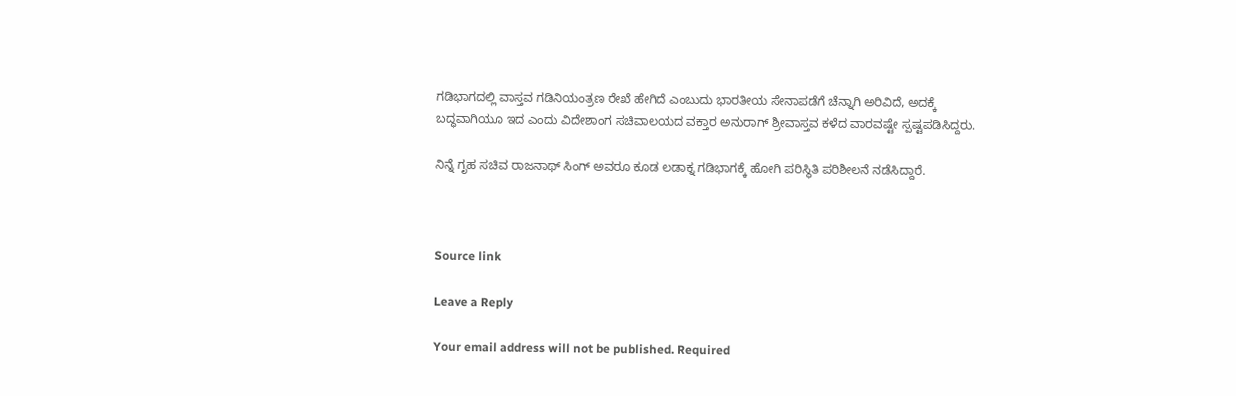ಗಡಿಭಾಗದಲ್ಲಿ ವಾಸ್ತವ ಗಡಿನಿಯಂತ್ರಣ ರೇಖೆ ಹೇಗಿದೆ ಎಂಬುದು ಭಾರತೀಯ ಸೇನಾಪಡೆಗೆ ಚೆನ್ನಾಗಿ ಅರಿವಿದೆ, ಅದಕ್ಕೆ ಬದ್ಧವಾಗಿಯೂ ಇದ ಎಂದು ವಿದೇಶಾಂಗ ಸಚಿವಾಲಯದ ವಕ್ತಾರ ಅನುರಾಗ್ ಶ್ರೀವಾಸ್ತವ ಕಳೆದ ವಾರವಷ್ಟೇ ಸ್ಪಷ್ಟಪಡಿಸಿದ್ದರು.

ನಿನ್ನೆ ಗೃಹ ಸಚಿವ ರಾಜನಾಥ್ ಸಿಂಗ್ ಅವರೂ ಕೂಡ ಲಡಾಕ್ನ ಗಡಿಭಾಗಕ್ಕೆ ಹೋಗಿ ಪರಿಸ್ಥಿತಿ ಪರಿಶೀಲನೆ ನಡೆಸಿದ್ದಾರೆ.



Source link

Leave a Reply

Your email address will not be published. Required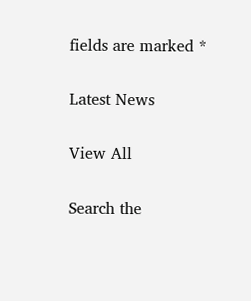fields are marked *

Latest News

View All

Search the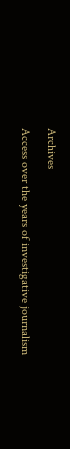Archives

Access over the years of investigative journalism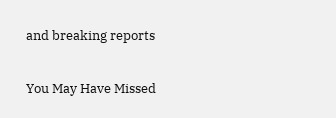and breaking reports

You May Have Missed